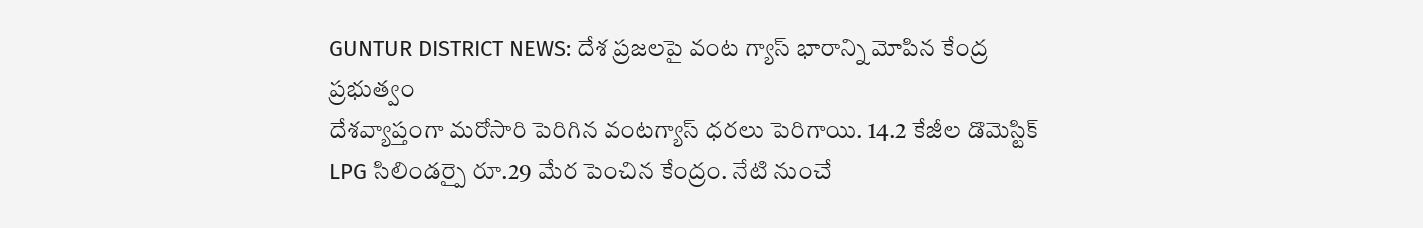GUNTUR DISTRICT NEWS: దేశ ప్రజలపై వంట గ్యాస్ భారాన్ని మోపిన కేంద్ర ప్రభుత్వం
దేశవ్యాప్తంగా మరోసారి పెరిగిన వంటగ్యాస్ ధరలు పెరిగాయి. 14.2 కేజీల డొమెస్టిక్ LPG సిలిండర్పై రూ.29 మేర పెంచిన కేంద్రం. నేటి నుంచే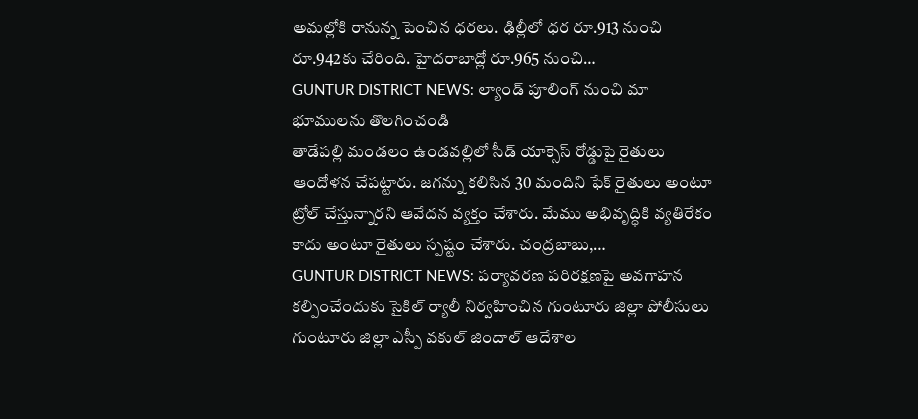అమల్లోకి రానున్న పెంచిన ధరలు. ఢిల్లీలో ధర రూ.913 నుంచి రూ.942కు చేరింది. హైదరాబాద్లో రూ.965 నుంచి…
GUNTUR DISTRICT NEWS: ల్యాండ్ పూలింగ్ నుంచి మా భూములను తొలగించండి
తాడేపల్లి మండలం ఉండవల్లిలో సీడ్ యాక్సెస్ రోడ్డుపై రైతులు ఆందోళన చేపట్టారు. జగన్ను కలిసిన 30 మందిని ఫేక్ రైతులు అంటూ ట్రోల్ చేస్తున్నారని ఆవేదన వ్యక్తం చేశారు. మేము అభివృద్ధికి వ్యతిరేకం కాదు అంటూ రైతులు స్పష్టం చేశారు. చంద్రబాబు,…
GUNTUR DISTRICT NEWS: పర్యావరణ పరిరక్షణపై అవగాహన కల్పించేందుకు సైకిల్ ర్యాలీ నిర్వహించిన గుంటూరు జిల్లా పోలీసులు
గుంటూరు జిల్లా ఎస్పీ వకుల్ జిందాల్ ఆదేశాల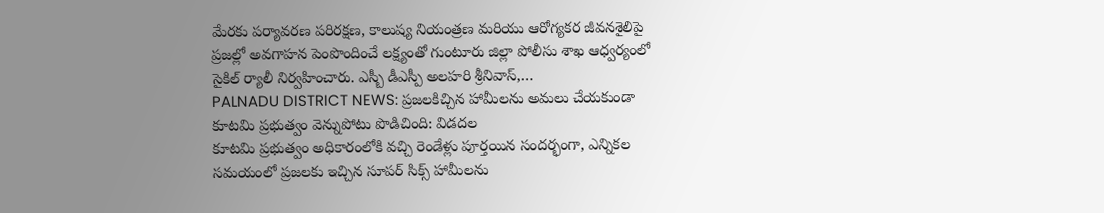మేరకు పర్యావరణ పరిరక్షణ, కాలుష్య నియంత్రణ మరియు ఆరోగ్యకర జీవనశైలిపై ప్రజల్లో అవగాహన పెంపొందించే లక్ష్యంతో గుంటూరు జిల్లా పోలీసు శాఖ ఆధ్వర్యంలో సైకిల్ ర్యాలీ నిర్వహించారు. ఎస్బీ డీఎస్పీ అలహరి శ్రీనివాస్,…
PALNADU DISTRICT NEWS: ప్రజలకిచ్చిన హామీలను అమలు చేయకుండా కూటమి ప్రభుత్వం వెన్నుపోటు పొడిచింది: విడదల
కూటమి ప్రభుత్వం అధికారంలోకి వచ్చి రెండేళ్లు పూర్తయిన సందర్భంగా, ఎన్నికల సమయంలో ప్రజలకు ఇచ్చిన సూపర్ సిక్స్ హామీలను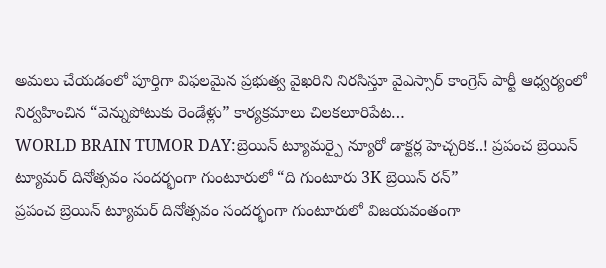అమలు చేయడంలో పూర్తిగా విఫలమైన ప్రభుత్వ వైఖరిని నిరసిస్తూ వైఎస్సార్ కాంగ్రెస్ పార్టీ ఆధ్వర్యంలో నిర్వహించిన “వెన్నుపోటుకు రెండేళ్లు” కార్యక్రమాలు చిలకలూరిపేట…
WORLD BRAIN TUMOR DAY:బ్రెయిన్ ట్యూమర్పై న్యూరో డాక్టర్ల హెచ్చరిక..! ప్రపంచ బ్రెయిన్ ట్యూమర్ దినోత్సవం సందర్భంగా గుంటూరులో “ది గుంటూరు 3K బ్రెయిన్ రన్”
ప్రపంచ బ్రెయిన్ ట్యూమర్ దినోత్సవం సందర్భంగా గుంటూరులో విజయవంతంగా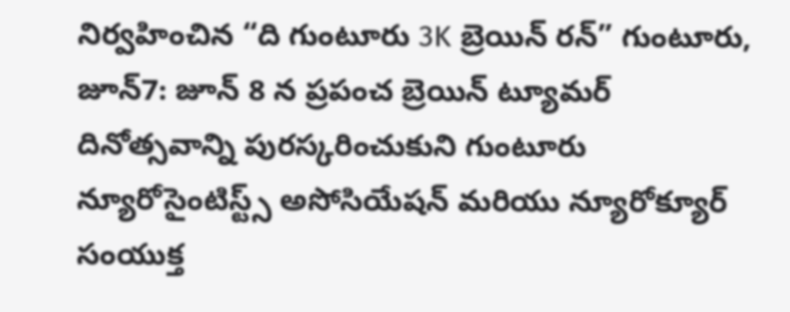నిర్వహించిన “ది గుంటూరు 3K బ్రెయిన్ రన్” గుంటూరు, జూన్7: జూన్ 8 న ప్రపంచ బ్రెయిన్ ట్యూమర్ దినోత్సవాన్ని పురస్కరించుకుని గుంటూరు న్యూరోసైంటిస్ట్స్ అసోసియేషన్ మరియు న్యూరోక్యూర్ సంయుక్త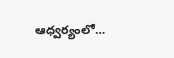ఆధ్వర్యంలో…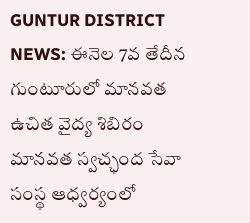GUNTUR DISTRICT NEWS: ఈనెల 7వ తేదీన గుంటూరులో మానవత ఉచిత వైద్య శిబిరం
మానవత స్వచ్ఛంద సేవా సంస్థ ఆధ్వర్యంలో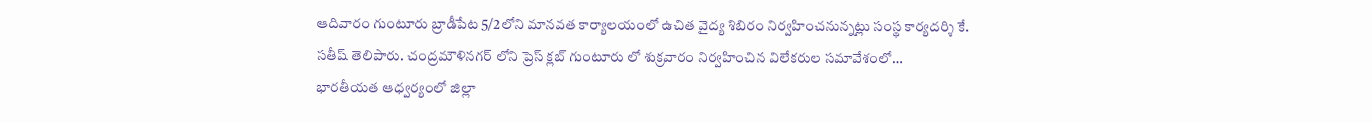ఆదివారం గుంటూరు బ్రాడీపేట 5/2లోని మానవత కార్యాలయంలో ఉచిత వైద్య శిబిరం నిర్వహించనున్నట్లు సంస్థ కార్యదర్శి కే. సతీష్ తెలిపారు. చంద్రమౌళినగర్ లోని ప్రెస్ క్లబ్ గుంటూరు లో శుక్రవారం నిర్వహించిన విలేకరుల సమావేశంలో…
భారతీయత ఆధ్వర్యంలో జిల్లా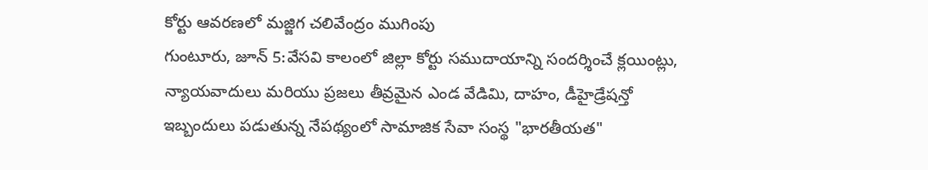కోర్టు ఆవరణలో మజ్జిగ చలివేంద్రం ముగింపు
గుంటూరు, జూన్ 5:వేసవి కాలంలో జిల్లా కోర్టు సముదాయాన్ని సందర్శించే క్లయింట్లు, న్యాయవాదులు మరియు ప్రజలు తీవ్రమైన ఎండ వేడిమి, దాహం, డీహైడ్రేషన్తో ఇబ్బందులు పడుతున్న నేపథ్యంలో సామాజిక సేవా సంస్థ "భారతీయత"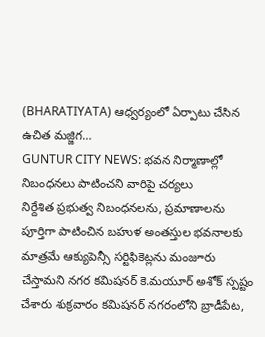(BHARATIYATA) ఆధ్వర్యంలో ఏర్పాటు చేసిన ఉచిత మజ్జిగ…
GUNTUR CITY NEWS: భవన నిర్మాణాల్లో నిబంధనలు పాటించని వారిపై చర్యలు
నిర్దేశిత ప్రభుత్వ నిబంధనలను, ప్రమాణాలను పూర్తిగా పాటించిన బహుళ అంతస్తుల భవనాలకు మాత్రమే ఆక్యుపెన్సీ సర్టిఫికెట్లను మంజూరు చేస్తామని నగర కమిషనర్ కె.మయూర్ అశోక్ స్పష్టం చేశారు శుక్రవారం కమిషనర్ నగరంలోని బ్రాడీపేట,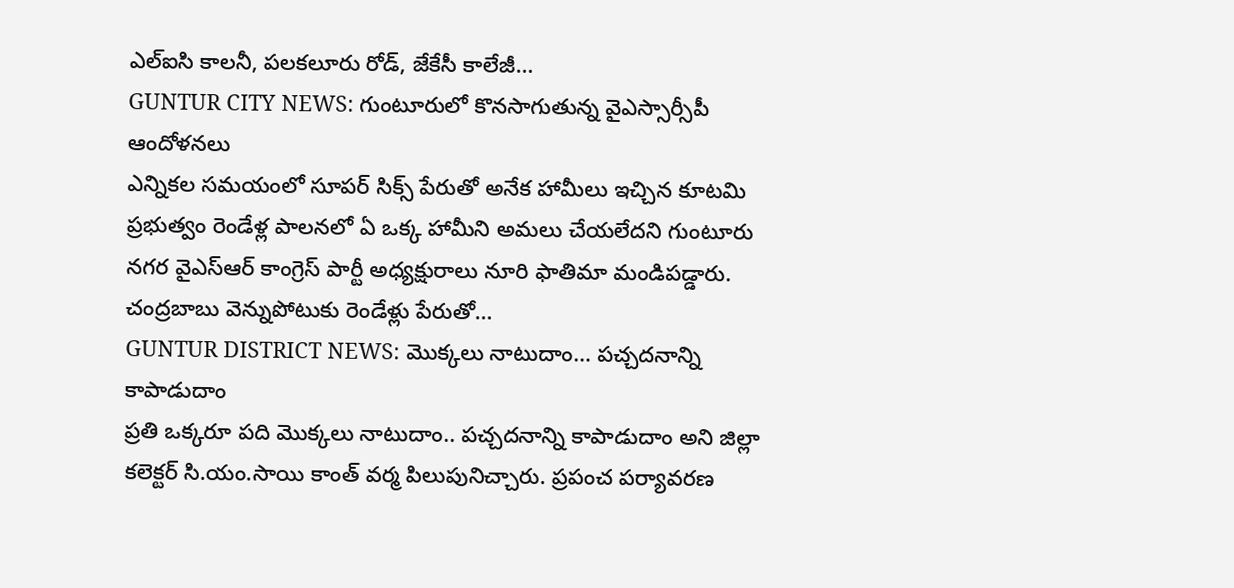ఎల్ఐసి కాలనీ, పలకలూరు రోడ్, జేకేసీ కాలేజీ…
GUNTUR CITY NEWS: గుంటూరులో కొనసాగుతున్న వైఎస్సార్సీపీ ఆందోళనలు
ఎన్నికల సమయంలో సూపర్ సిక్స్ పేరుతో అనేక హామీలు ఇచ్చిన కూటమి ప్రభుత్వం రెండేళ్ల పాలనలో ఏ ఒక్క హామీని అమలు చేయలేదని గుంటూరు నగర వైఎస్ఆర్ కాంగ్రెస్ పార్టీ అధ్యక్షురాలు నూరి ఫాతిమా మండిపడ్డారు. చంద్రబాబు వెన్నుపోటుకు రెండేళ్లు పేరుతో…
GUNTUR DISTRICT NEWS: మొక్కలు నాటుదాం… పచ్చదనాన్ని కాపాడుదాం
ప్రతి ఒక్కరూ పది మొక్కలు నాటుదాం.. పచ్చదనాన్ని కాపాడుదాం అని జిల్లా కలెక్టర్ సి.యం.సాయి కాంత్ వర్మ పిలుపునిచ్చారు. ప్రపంచ పర్యావరణ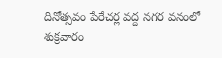దినోత్సవం పేరేచర్ల వద్ద నగర వనంలో శుక్రవారం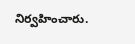నిర్వహించారు.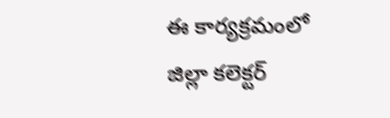ఈ కార్యక్రమంలో జిల్లా కలెక్టర్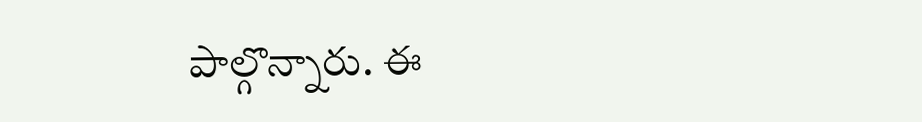పాల్గొన్నారు. ఈ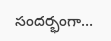సందర్భంగా…